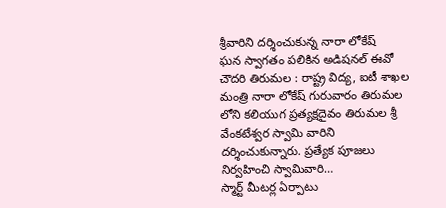శ్రీవారిని దర్శించుకున్న నారా లోకేష్
ఘన స్వాగతం పలికిన అడిషనల్ ఈవో చౌదరి తిరుమల : రాష్ట్ర విద్య, ఐటీ శాఖల మంత్రి నారా లోకేష్ గురువారం తిరుమల లోని కలియుగ ప్రత్యక్షదైవం తిరుమల శ్రీ వేంకటేశ్వర స్వామి వారిని దర్శించుకున్నారు. ప్రత్యేక పూజలు నిర్వహించి స్వామివారి…
స్మార్ట్ మీటర్ల ఏర్పాటు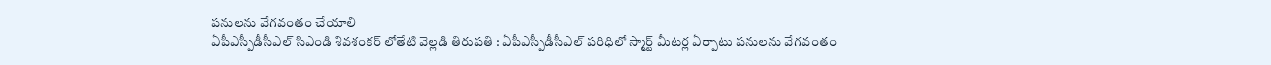పనులను వేగవంతం చేయాలి
ఏపీఎస్పీడీసీఎల్ సిఎండి శివశంకర్ లోతేటి వెల్లడి తిరుపతి : ఏపీఎస్పీడీసీఎల్ పరిధిలో స్మార్ట్ మీటర్ల ఏర్పాటు పనులను వేగవంతం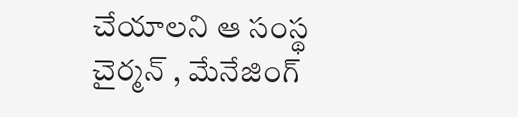చేయాలని ఆ సంస్థ చైర్మన్ , మేనేజింగ్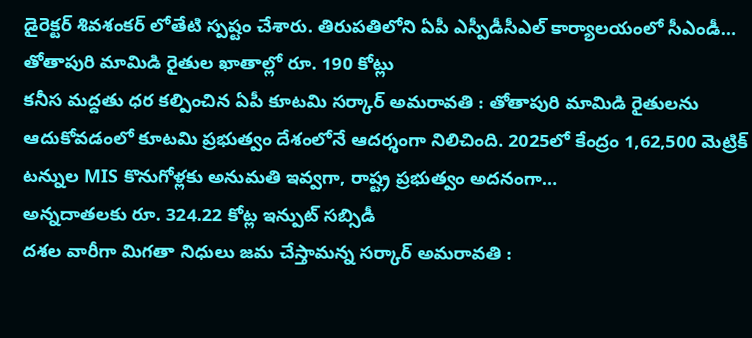డైరెక్టర్ శివశంకర్ లోతేటి స్పష్టం చేశారు. తిరుపతిలోని ఏపీ ఎస్పీడీసీఎల్ కార్యాలయంలో సీఎండీ…
తోతాపురి మామిడి రైతుల ఖాతాల్లో రూ. 190 కోట్లు
కనీస మద్దతు ధర కల్పించిన ఏపీ కూటమి సర్కార్ అమరావతి : తోతాపురి మామిడి రైతులను ఆదుకోవడంలో కూటమి ప్రభుత్వం దేశంలోనే ఆదర్శంగా నిలిచింది. 2025లో కేంద్రం 1,62,500 మెట్రిక్ టన్నుల MIS కొనుగోళ్లకు అనుమతి ఇవ్వగా, రాష్ట్ర ప్రభుత్వం అదనంగా…
అన్నదాతలకు రూ. 324.22 కోట్ల ఇన్పుట్ సబ్సిడీ
దశల వారీగా మిగతా నిధులు జమ చేస్తామన్న సర్కార్ అమరావతి :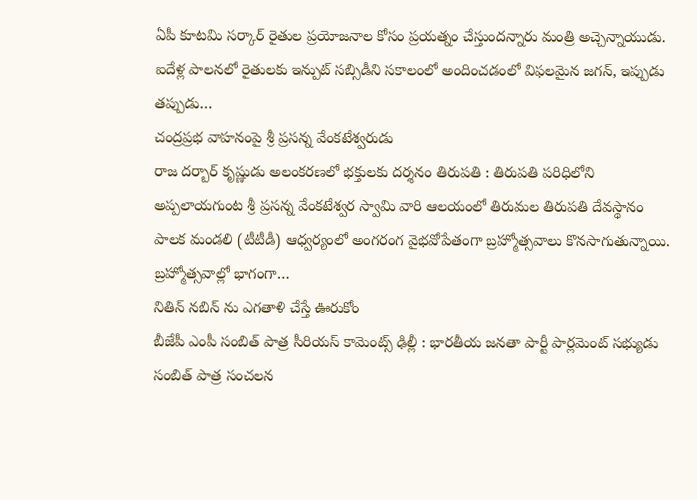ఏపీ కూటమి సర్కార్ రైతుల ప్రయోజనాల కోసం ప్రయత్నం చేస్తుందన్నారు మంత్రి అచ్చెన్నాయుడు. ఐదేళ్ల పాలనలో రైతులకు ఇన్పుట్ సబ్సిడీని సకాలంలో అందించడంలో విఫలమైన జగన్, ఇప్పుడు తప్పుడు…
చంద్రప్రభ వాహనంపై శ్రీ ప్రసన్న వేంకటేశ్వరుడు
రాజ దర్బార్ కృష్ణుడు అలంకరణలో భక్తులకు దర్శనం తిరుపతి : తిరుపతి పరిధిలోని అప్పలాయగుంట శ్రీ ప్రసన్న వేంకటేశ్వర స్వామి వారి ఆలయంలో తిరుమల తిరుపతి దేవస్థానం పాలక మండలి (టీటీడీ) ఆధ్వర్యంలో అంగరంగ వైభవోపేతంగా బ్రహ్మోత్సవాలు కొనసాగుతున్నాయి. బ్రహ్మోత్సవాల్లో భాగంగా…
నితిన్ నబిన్ ను ఎగతాళి చేస్తే ఊరుకోం
బీజేపీ ఎంపీ సంబిత్ పాత్ర సీరియస్ కామెంట్స్ ఢిల్లీ : భారతీయ జనతా పార్టీ పార్లమెంట్ సభ్యుడు సంబిత్ పాత్ర సంచలన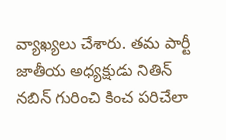వ్యాఖ్యలు చేశారు. తమ పార్టీ జాతీయ అధ్యక్షుడు నితిన్ నబిన్ గురించి కించ పరిచేలా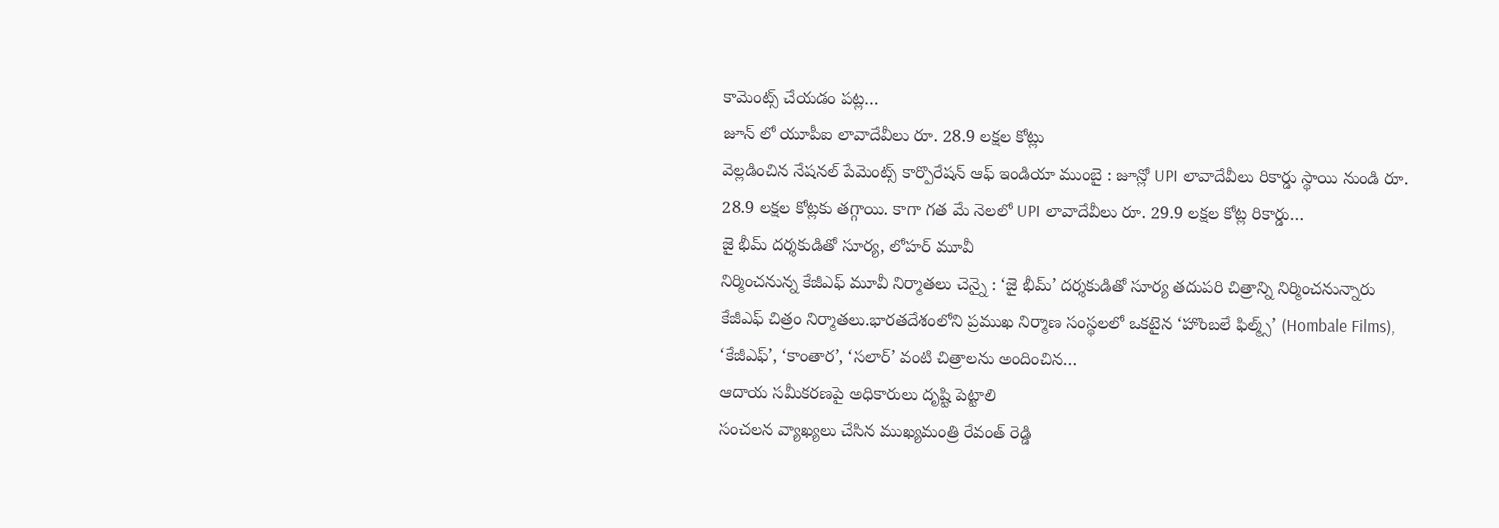కామెంట్స్ చేయడం పట్ల…
జూన్ లో యూపీఐ లావాదేవీలు రూ. 28.9 లక్షల కోట్లు
వెల్లడించిన నేషనల్ పేమెంట్స్ కార్పొరేషన్ ఆఫ్ ఇండియా ముంబై : జూన్లో UPI లావాదేవీలు రికార్డు స్థాయి నుండి రూ. 28.9 లక్షల కోట్లకు తగ్గాయి. కాగా గత మే నెలలో UPI లావాదేవీలు రూ. 29.9 లక్షల కోట్ల రికార్డు…
జై భీమ్ దర్శకుడితో సూర్య, లోహర్ మూవీ
నిర్మించనున్న కేజీఎఫ్ మూవీ నిర్మాతలు చెన్నై : ‘జై భీమ్’ దర్శకుడితో సూర్య తదుపరి చిత్రాన్ని నిర్మించనున్నారు కేజీఎఫ్ చిత్రం నిర్మాతలు.భారతదేశంలోని ప్రముఖ నిర్మాణ సంస్థలలో ఒకటైన ‘హొంబలే ఫిల్మ్స్’ (Hombale Films), ‘కేజీఎఫ్’, ‘కాంతార’, ‘సలార్’ వంటి చిత్రాలను అందించిన…
ఆదాయ సమీకరణపై అధికారులు దృష్టి పెట్టాలి
సంచలన వ్యాఖ్యలు చేసిన ముఖ్యమంత్రి రేవంత్ రెడ్డి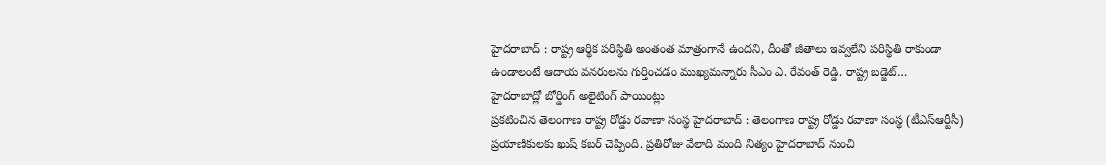హైదరాబాద్ : రాష్ట్ర ఆర్థిక పరిస్థితి అంతంత మాత్రంగానే ఉందని, దీంతో జీతాలు ఇవ్వలేని పరిస్థితి రాకుండా ఉండాలంటే ఆదాయ వనరులను గుర్తించడం ముఖ్యమన్నారు సీఎం ఎ. రేవంత్ రెడ్డి. రాష్ట్ర బడ్జెట్…
హైదరాబాద్లో బోర్డింగ్ అలైటింగ్ పాయింట్లు
ప్రకటించిన తెలంగాణ రాష్ట్ర రోడ్డు రవాణా సంస్థ హైదరాబాద్ : తెలంగాణ రాష్ట్ర రోడ్డు రవాణా సంస్థ (టీఎస్ఆర్టీసీ) ప్రయాణికులకు ఖుష్ కబర్ చెప్పింది. ప్రతిరోజు వేలాది మంది నిత్యం హైదరాబాద్ నుంచి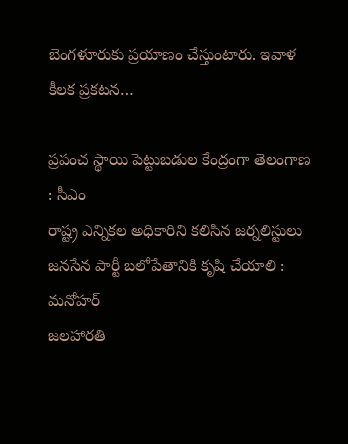బెంగళూరుకు ప్రయాణం చేస్తుంటారు. ఇవాళ కీలక ప్రకటన…

ప్రపంచ స్థాయి పెట్టుబడుల కేంద్రంగా తెలంగాణ : సీఎం
రాష్ట్ర ఎన్నికల అధికారిని కలిసిన జర్నలిస్టులు
జనసేన పార్టీ బలోపేతానికి కృషి చేయాలి : మనోహర్
జలహారతి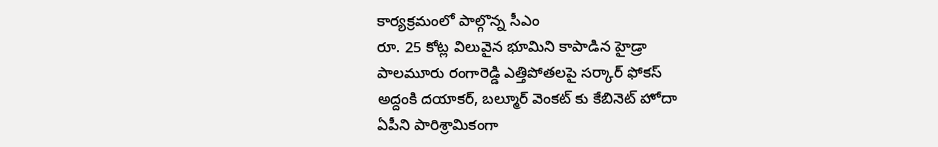కార్యక్రమంలో పాల్గొన్న సీఎం
రూ. 25 కోట్ల విలువైన భూమిని కాపాడిన హైడ్రా
పాలమూరు రంగారెడ్డి ఎత్తిపోతలపై సర్కార్ ఫోకస్
అద్దంకి దయాకర్, బల్మూర్ వెంకట్ కు కేబినెట్ హోదా
ఏపీని పారిశ్రామికంగా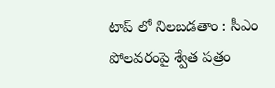టాప్ లో నిలబడతాం : సీఎం
పోలవరంపై శ్వేత పత్రం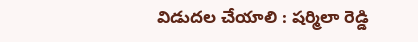విడుదల చేయాలి : షర్మిలా రెడ్డి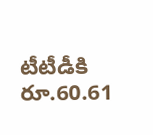టీటీడీకి రూ.60.61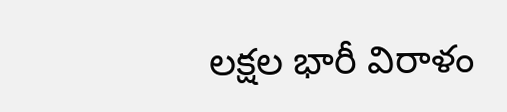లక్షల భారీ విరాళం